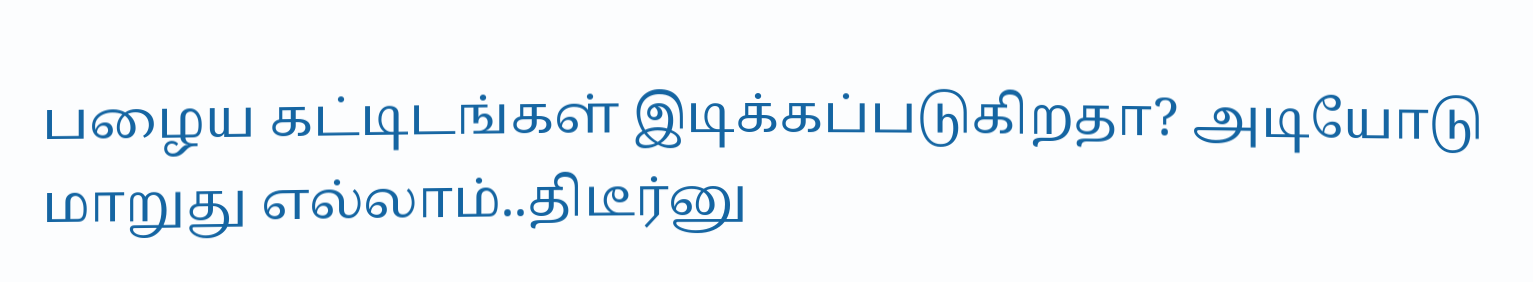பழைய கட்டிடங்கள் இடிக்கப்படுகிறதா? அடியோடு மாறுது எல்லாம்..திடீர்னு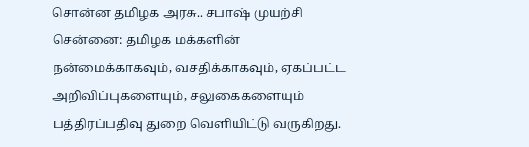சொன்ன தமிழக அரசு.. சபாஷ் முயற்சி
சென்னை: தமிழக மக்களின் நன்மைக்காகவும், வசதிக்காகவும், ஏகப்பட்ட அறிவிப்புகளையும், சலுகைகளையும் பத்திரப்பதிவு துறை வெளியிட்டு வருகிறது.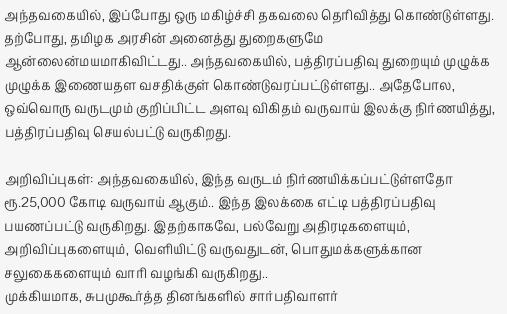அந்தவகையில், இப்போது ஒரு மகிழ்ச்சி தகவலை தெரிவித்து கொண்டுள்ளது.
தற்போது, தமிழக அரசின் அனைத்து துறைகளுமே ஆன்லைன்மயமாகிவிட்டது.. அந்தவகையில், பத்திரப்பதிவு துறையும் முழுக்க முழுக்க இணையதள வசதிக்குள் கொண்டுவரப்பட்டுள்ளது.. அதேபோல, ஒவ்வொரு வருடமும் குறிப்பிட்ட அளவு விகிதம் வருவாய் இலக்கு நிர்ணயித்து, பத்திரப்பதிவு செயல்பட்டு வருகிறது.

அறிவிப்புகள்: அந்தவகையில், இந்த வருடம் நிர்ணயிக்கப்பட்டுள்ளதோ ரூ.25,000 கோடி வருவாய் ஆகும்.. இந்த இலக்கை எட்டி பத்திரப்பதிவு பயணப்பட்டு வருகிறது. இதற்காகவே, பல்வேறு அதிரடிகளையும், அறிவிப்புகளையும், வெளியிட்டு வருவதுடன், பொதுமக்களுக்கான சலுகைகளையும் வாரி வழங்கி வருகிறது..
முக்கியமாக, சுபமுகூர்த்த தினங்களில் சார்பதிவாளர்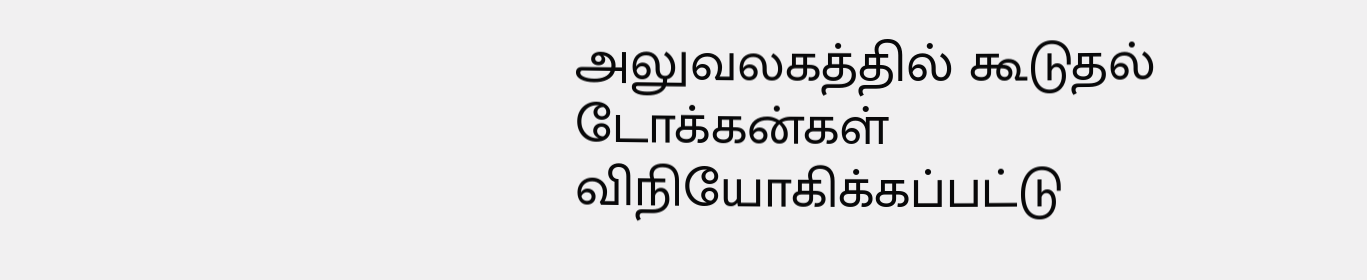அலுவலகத்தில் கூடுதல் டோக்கன்கள் விநியோகிக்கப்பட்டு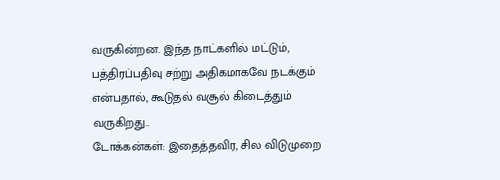வருகின்றன. இந்த நாட்களில் மட்டும், பத்திரப்பதிவு சற்று அதிகமாகவே நடக்கும் என்பதால், கூடுதல் வசூல் கிடைத்தும் வருகிறது..
டோக்கன்கள்: இதைத்தவிர, சில விடுமுறை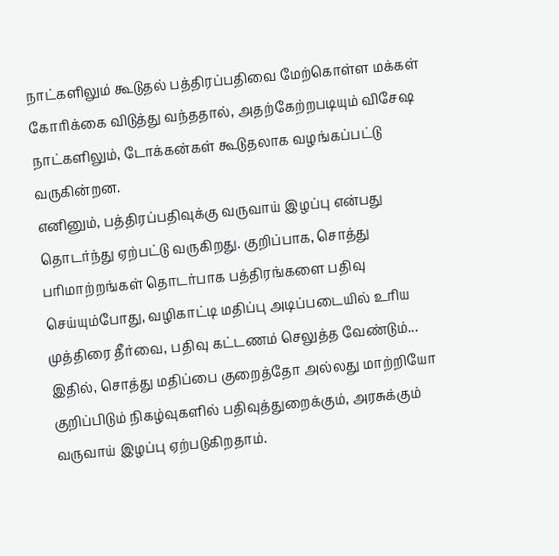நாட்களிலும் கூடுதல் பத்திரப்பதிவை மேற்கொள்ள மக்கள் கோரிக்கை விடுத்து வந்ததால், அதற்கேற்றபடியும் விசேஷ நாட்களிலும், டோக்கன்கள் கூடுதலாக வழங்கப்பட்டு வருகின்றன.
எனினும், பத்திரப்பதிவுக்கு வருவாய் இழப்பு என்பது தொடர்ந்து ஏற்பட்டு வருகிறது. குறிப்பாக, சொத்து பரிமாற்றங்கள் தொடர்பாக பத்திரங்களை பதிவு செய்யும்போது, வழிகாட்டி மதிப்பு அடிப்படையில் உரிய முத்திரை தீர்வை, பதிவு கட்டணம் செலுத்த வேண்டும்...
இதில், சொத்து மதிப்பை குறைத்தோ அல்லது மாற்றியோ குறிப்பிடும் நிகழ்வுகளில் பதிவுத்துறைக்கும், அரசுக்கும் வருவாய் இழப்பு ஏற்படுகிறதாம்.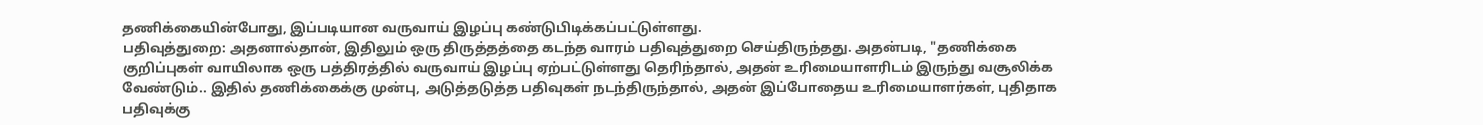தணிக்கையின்போது, இப்படியான வருவாய் இழப்பு கண்டுபிடிக்கப்பட்டுள்ளது.
பதிவுத்துறை: அதனால்தான், இதிலும் ஒரு திருத்தத்தை கடந்த வாரம் பதிவுத்துறை செய்திருந்தது. அதன்படி, "தணிக்கை குறிப்புகள் வாயிலாக ஒரு பத்திரத்தில் வருவாய் இழப்பு ஏற்பட்டுள்ளது தெரிந்தால், அதன் உரிமையாளரிடம் இருந்து வசூலிக்க வேண்டும்.. இதில் தணிக்கைக்கு முன்பு, அடுத்தடுத்த பதிவுகள் நடந்திருந்தால், அதன் இப்போதைய உரிமையாளர்கள், புதிதாக பதிவுக்கு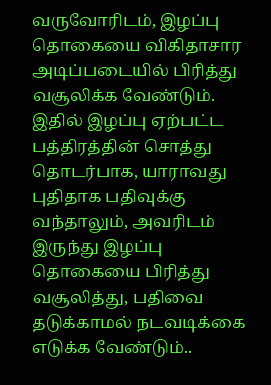வருவோரிடம், இழப்பு தொகையை விகிதாசார அடிப்படையில் பிரித்து வசூலிக்க வேண்டும்.
இதில் இழப்பு ஏற்பட்ட பத்திரத்தின் சொத்து தொடர்பாக, யாராவது புதிதாக பதிவுக்கு வந்தாலும், அவரிடம் இருந்து இழப்பு தொகையை பிரித்து வசூலித்து, பதிவை தடுக்காமல் நடவடிக்கை எடுக்க வேண்டும்..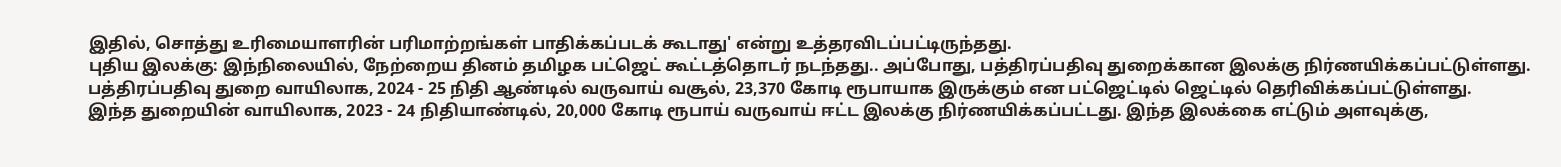இதில், சொத்து உரிமையாளரின் பரிமாற்றங்கள் பாதிக்கப்படக் கூடாது' என்று உத்தரவிடப்பட்டிருந்தது.
புதிய இலக்கு: இந்நிலையில், நேற்றைய தினம் தமிழக பட்ஜெட் கூட்டத்தொடர் நடந்தது.. அப்போது, பத்திரப்பதிவு துறைக்கான இலக்கு நிர்ணயிக்கப்பட்டுள்ளது. பத்திரப்பதிவு துறை வாயிலாக, 2024 - 25 நிதி ஆண்டில் வருவாய் வசூல், 23,370 கோடி ரூபாயாக இருக்கும் என பட்ஜெட்டில் ஜெட்டில் தெரிவிக்கப்பட்டுள்ளது.
இந்த துறையின் வாயிலாக, 2023 - 24 நிதியாண்டில், 20,000 கோடி ரூபாய் வருவாய் ஈட்ட இலக்கு நிர்ணயிக்கப்பட்டது. இந்த இலக்கை எட்டும் அளவுக்கு,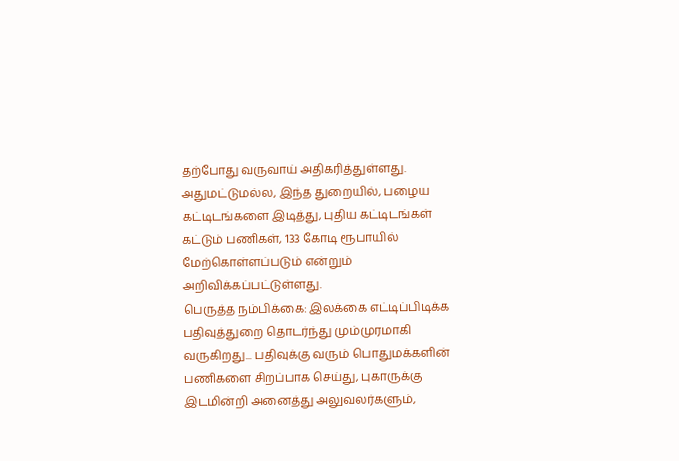தற்போது வருவாய் அதிகரித்துள்ளது. அதுமட்டுமல்ல, இந்த துறையில், பழைய கட்டிடங்களை இடித்து, புதிய கட்டிடங்கள் கட்டும் பணிகள், 133 கோடி ரூபாயில் மேற்கொள்ளப்படும் என்றும் அறிவிக்கப்பட்டுள்ளது.
பெருத்த நம்பிக்கை: இலக்கை எட்டிப்பிடிக்க பதிவுத்துறை தொடர்ந்து மும்முரமாகி வருகிறது... பதிவுக்கு வரும் பொதுமக்களின் பணிகளை சிறப்பாக செய்து, புகாருக்கு இடமின்றி அனைத்து அலுவலர்களும்,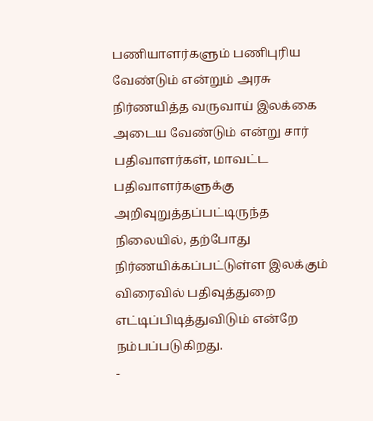பணியாளர்களும் பணிபுரிய வேண்டும் என்றும் அரசு நிர்ணயித்த வருவாய் இலக்கை அடைய வேண்டும் என்று சார் பதிவாளர்கள், மாவட்ட பதிவாளர்களுக்கு அறிவுறுத்தப்பட்டிருந்த நிலையில், தற்போது நிர்ணயிக்கப்பட்டுள்ள இலக்கும் விரைவில் பதிவுத்துறை எட்டிப்பிடித்துவிடும் என்றே நம்பப்படுகிறது.
-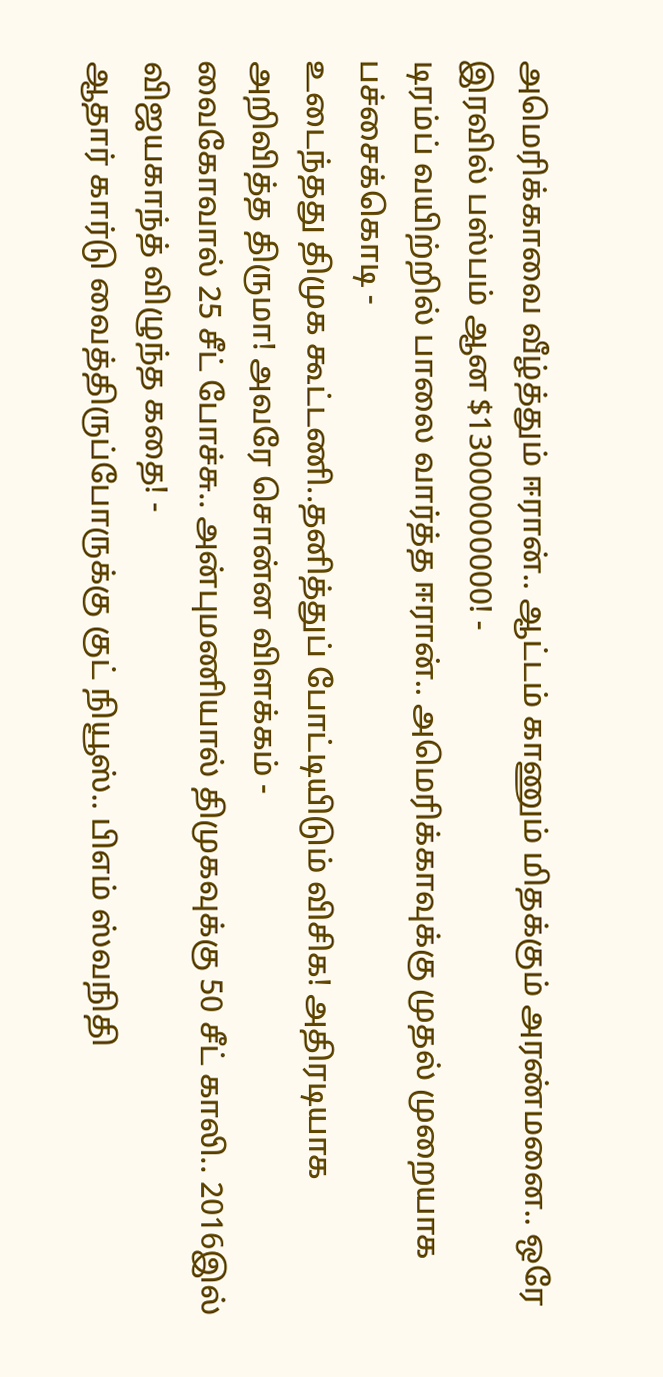அமெரிக்காவை வீழ்த்தும் ஈரான்.. ஆட்டம் காணும் மிதக்கும் அரண்மனை.. ஒரே இரவில் பஸ்பம் ஆன $13000000000! -
டிரம்ப் வயிற்றில் பாலை வார்த்த ஈரான்.. அமெரிக்காவுக்கு முதல் முறையாக பச்சைக்கொடி -
உடைந்தது திமுக கூட்டணி..தனித்துப் போட்டியிடும் விசிக! அதிரடியாக அறிவித்த திருமா! அவரே சொன்ன விளக்கம் -
வைகோவால் 25 சீட் போச்சு.. அன்புமணியால் திமுகவுக்கு 50 சீட் காலி.. 2016இல் விஜயகாந்த் விழுந்த கதை! -
ஆதார் கார்டு வைத்திருப்போருக்கு குட் நியூஸ்.. பிஎம் ஸ்வநிதி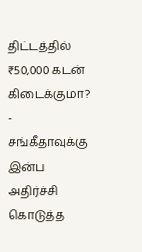திட்டத்தில் ₹50,000 கடன் கிடைக்குமா? -
சங்கீதாவுக்கு இன்ப அதிர்ச்சி கொடுத்த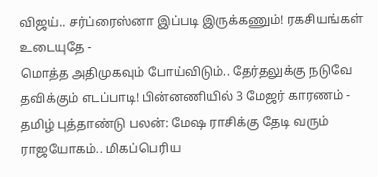விஜய்.. சர்ப்ரைஸ்னா இப்படி இருக்கணும்! ரகசியங்கள் உடையுதே -
மொத்த அதிமுகவும் போய்விடும்.. தேர்தலுக்கு நடுவே தவிக்கும் எடப்பாடி! பின்னணியில் 3 மேஜர் காரணம் -
தமிழ் புத்தாண்டு பலன்: மேஷ ராசிக்கு தேடி வரும் ராஜயோகம்.. மிகப்பெரிய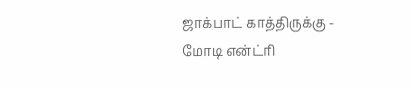ஜாக்பாட் காத்திருக்கு -
மோடி என்ட்ரி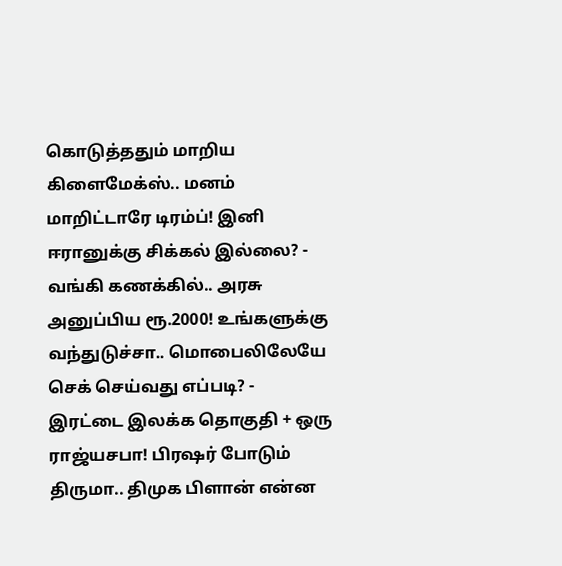கொடுத்ததும் மாறிய கிளைமேக்ஸ்.. மனம் மாறிட்டாரே டிரம்ப்! இனி ஈரானுக்கு சிக்கல் இல்லை? -
வங்கி கணக்கில்.. அரசு அனுப்பிய ரூ.2000! உங்களுக்கு வந்துடுச்சா.. மொபைலிலேயே செக் செய்வது எப்படி? -
இரட்டை இலக்க தொகுதி + ஒரு ராஜ்யசபா! பிரஷர் போடும் திருமா.. திமுக பிளான் என்ன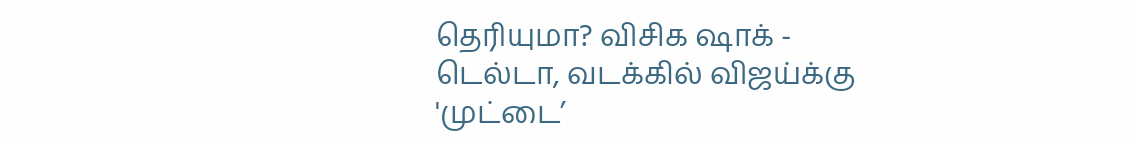தெரியுமா? விசிக ஷாக் -
டெல்டா, வடக்கில் விஜய்க்கு 'முட்டை’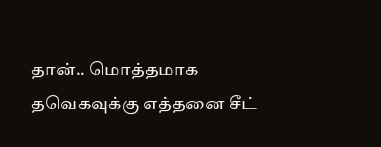தான்.. மொத்தமாக தவெகவுக்கு எத்தனை சீட்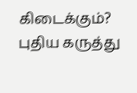கிடைக்கும்? புதிய கருத்து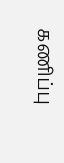கணிப்பு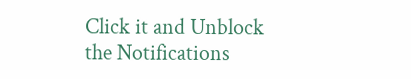Click it and Unblock the Notifications